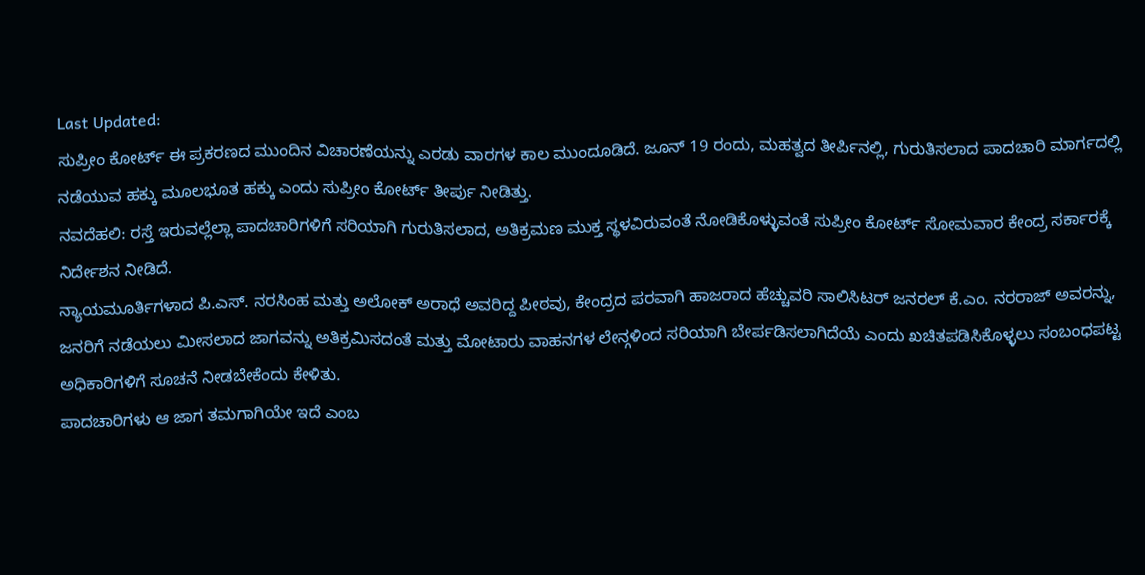Last Updated:
ಸುಪ್ರೀಂ ಕೋರ್ಟ್ ಈ ಪ್ರಕರಣದ ಮುಂದಿನ ವಿಚಾರಣೆಯನ್ನು ಎರಡು ವಾರಗಳ ಕಾಲ ಮುಂದೂಡಿದೆ. ಜೂನ್ 19 ರಂದು, ಮಹತ್ವದ ತೀರ್ಪಿನಲ್ಲಿ, ಗುರುತಿಸಲಾದ ಪಾದಚಾರಿ ಮಾರ್ಗದಲ್ಲಿ ನಡೆಯುವ ಹಕ್ಕು ಮೂಲಭೂತ ಹಕ್ಕು ಎಂದು ಸುಪ್ರೀಂ ಕೋರ್ಟ್ ತೀರ್ಪು ನೀಡಿತ್ತು.
ನವದೆಹಲಿ: ರಸ್ತೆ ಇರುವಲ್ಲೆಲ್ಲಾ ಪಾದಚಾರಿಗಳಿಗೆ ಸರಿಯಾಗಿ ಗುರುತಿಸಲಾದ, ಅತಿಕ್ರಮಣ ಮುಕ್ತ ಸ್ಥಳವಿರುವಂತೆ ನೋಡಿಕೊಳ್ಳುವಂತೆ ಸುಪ್ರೀಂ ಕೋರ್ಟ್ ಸೋಮವಾರ ಕೇಂದ್ರ ಸರ್ಕಾರಕ್ಕೆ ನಿರ್ದೇಶನ ನೀಡಿದೆ.
ನ್ಯಾಯಮೂರ್ತಿಗಳಾದ ಪಿ.ಎಸ್. ನರಸಿಂಹ ಮತ್ತು ಅಲೋಕ್ ಅರಾಧೆ ಅವರಿದ್ದ ಪೀಠವು, ಕೇಂದ್ರದ ಪರವಾಗಿ ಹಾಜರಾದ ಹೆಚ್ಚುವರಿ ಸಾಲಿಸಿಟರ್ ಜನರಲ್ ಕೆ.ಎಂ. ನರರಾಜ್ ಅವರನ್ನು, ಜನರಿಗೆ ನಡೆಯಲು ಮೀಸಲಾದ ಜಾಗವನ್ನು ಅತಿಕ್ರಮಿಸದಂತೆ ಮತ್ತು ಮೋಟಾರು ವಾಹನಗಳ ಲೇನ್ಗಳಿಂದ ಸರಿಯಾಗಿ ಬೇರ್ಪಡಿಸಲಾಗಿದೆಯೆ ಎಂದು ಖಚಿತಪಡಿಸಿಕೊಳ್ಳಲು ಸಂಬಂಧಪಟ್ಟ ಅಧಿಕಾರಿಗಳಿಗೆ ಸೂಚನೆ ನೀಡಬೇಕೆಂದು ಕೇಳಿತು.
ಪಾದಚಾರಿಗಳು ಆ ಜಾಗ ತಮಗಾಗಿಯೇ ಇದೆ ಎಂಬ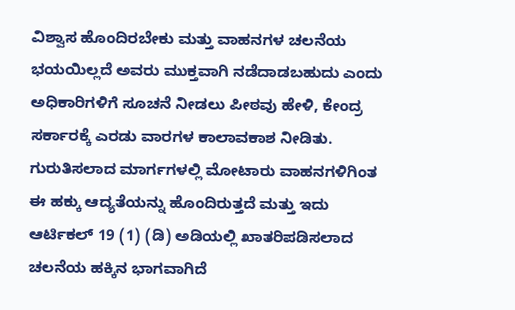ವಿಶ್ವಾಸ ಹೊಂದಿರಬೇಕು ಮತ್ತು ವಾಹನಗಳ ಚಲನೆಯ ಭಯಯಿಲ್ಲದೆ ಅವರು ಮುಕ್ತವಾಗಿ ನಡೆದಾಡಬಹುದು ಎಂದು ಅಧಿಕಾರಿಗಳಿಗೆ ಸೂಚನೆ ನೀಡಲು ಪೀಠವು ಹೇಳಿ, ಕೇಂದ್ರ ಸರ್ಕಾರಕ್ಕೆ ಎರಡು ವಾರಗಳ ಕಾಲಾವಕಾಶ ನೀಡಿತು.
ಗುರುತಿಸಲಾದ ಮಾರ್ಗಗಳಲ್ಲಿ ಮೋಟಾರು ವಾಹನಗಳಿಗಿಂತ ಈ ಹಕ್ಕು ಆದ್ಯತೆಯನ್ನು ಹೊಂದಿರುತ್ತದೆ ಮತ್ತು ಇದು ಆರ್ಟಿಕಲ್ 19 (1) (ಡಿ) ಅಡಿಯಲ್ಲಿ ಖಾತರಿಪಡಿಸಲಾದ ಚಲನೆಯ ಹಕ್ಕಿನ ಭಾಗವಾಗಿದೆ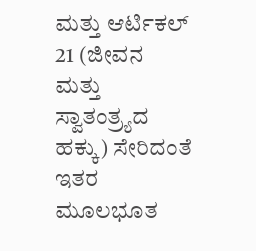ಮತ್ತು ಆರ್ಟಿಕಲ್ 21 (ಜೀವನ ಮತ್ತು ಸ್ವಾತಂತ್ರ್ಯದ ಹಕ್ಕು) ಸೇರಿದಂತೆ ಇತರ ಮೂಲಭೂತ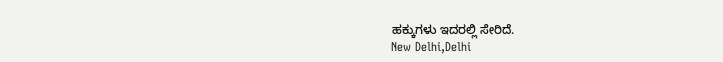ಹಕ್ಕುಗಳು ಇದರಲ್ಲಿ ಸೇರಿದೆ.
New Delhi,Delhi